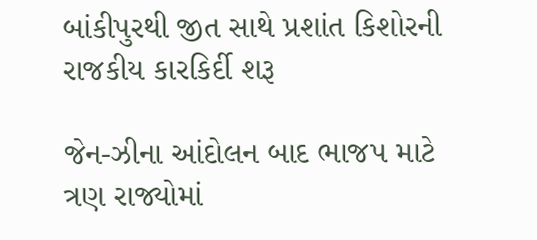બાંકીપુરથી જીત સાથે પ્રશાંત કિશોરની રાજકીય કારકિર્દી શરૂ

જેન-ઝીના આંદોલન બાદ ભાજપ માટે ત્રણ રાજ્યોમાં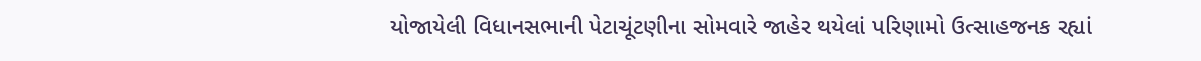યોજાયેલી વિધાનસભાની પેટાચૂંટણીના સોમવારે જાહેર થયેલાં પરિણામો ઉત્સાહજનક રહ્યાં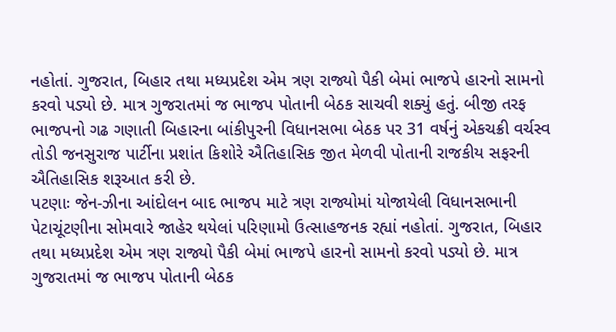નહોતાં. ગુજરાત, બિહાર તથા મધ્યપ્રદેશ એમ ત્રણ રાજ્યો પૈકી બેમાં ભાજપે હારનો સામનો કરવો પડ્યો છે. માત્ર ગુજરાતમાં જ ભાજપ પોતાની બેઠક સાચવી શક્યું હતું. બીજી તરફ ભાજપનો ગઢ ગણાતી બિહારના બાંકીપુરની વિધાનસભા બેઠક પર 31 વર્ષનું એકચક્રી વર્ચસ્વ તોડી જનસુરાજ પાર્ટીના પ્રશાંત કિશોરે ઐતિહાસિક જીત મેળવી પોતાની રાજકીય સફરની ઐતિહાસિક શરૂઆત કરી છે.
પટણાઃ જેન-ઝીના આંદોલન બાદ ભાજપ માટે ત્રણ રાજ્યોમાં યોજાયેલી વિધાનસભાની પેટાચૂંટણીના સોમવારે જાહેર થયેલાં પરિણામો ઉત્સાહજનક રહ્યાં નહોતાં. ગુજરાત, બિહાર તથા મધ્યપ્રદેશ એમ ત્રણ રાજ્યો પૈકી બેમાં ભાજપે હારનો સામનો કરવો પડ્યો છે. માત્ર ગુજરાતમાં જ ભાજપ પોતાની બેઠક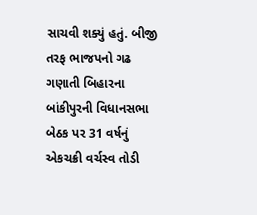સાચવી શક્યું હતું. બીજી તરફ ભાજપનો ગઢ ગણાતી બિહારના બાંકીપુરની વિધાનસભા બેઠક પર 31 વર્ષનું એકચક્રી વર્ચસ્વ તોડી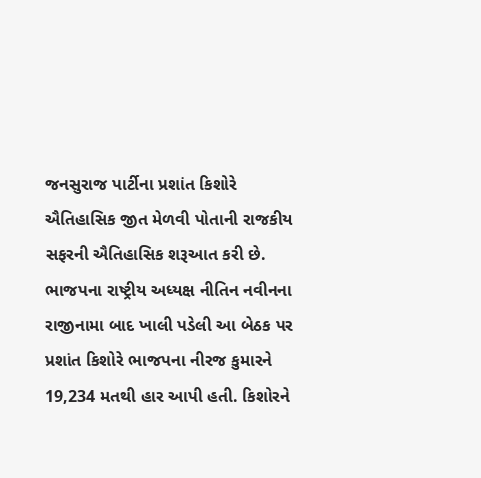જનસુરાજ પાર્ટીના પ્રશાંત કિશોરે ઐતિહાસિક જીત મેળવી પોતાની રાજકીય સફરની ઐતિહાસિક શરૂઆત કરી છે.
ભાજપના રાષ્ટ્રીય અધ્યક્ષ નીતિન નવીનના રાજીનામા બાદ ખાલી પડેલી આ બેઠક પર પ્રશાંત કિશોરે ભાજપના નીરજ કુમારને 19,234 મતથી હાર આપી હતી. કિશોરને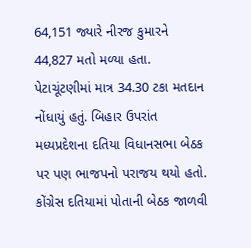64,151 જ્યારે નીરજ કુમારને 44,827 મતો મળ્યા હતા. પેટાચૂંટણીમાં માત્ર 34.30 ટકા મતદાન નોંધાયું હતું. બિહાર ઉપરાંત મધ્યપ્રદેશના દતિયા વિધાનસભા બેઠક પર પણ ભાજપનો પરાજય થયો હતો. કોંગ્રેસ દતિયામાં પોતાની બેઠક જાળવી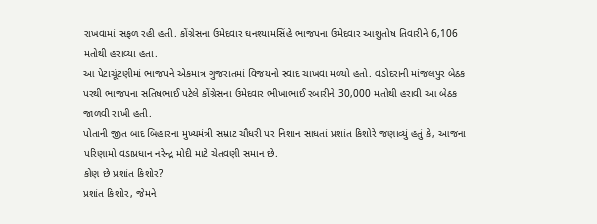રાખવામાં સફળ રહી હતી. કોંગ્રેસના ઉમેદવાર ઘનશ્યામસિંહે ભાજપના ઉમેદવાર આશુતોષ તિવારીને 6,106 મતોથી હરાવ્યા હતા.
આ પેટાચૂંટણીમાં ભાજપને એકમાત્ર ગુજરાતમાં વિજયનો સ્વાદ ચાખવા મળ્યો હતો. વડોદરાની માંજલપુર બેઠક પરથી ભાજપના સતિષભાઈ પટેલે કોંગ્રેસના ઉમેદવાર ભીખાભાઈ રબારીને 30,000 મતોથી હરાવી આ બેઠક જાળવી રાખી હતી.
પોતાની જીત બાદ બિહારના મુખ્યમંત્રી સમ્રાટ ચૌધરી પર નિશાન સાધતાં પ્રશાંત કિશોરે જણાવ્યું હતું કે, આજના પરિણામો વડાપ્રધાન નરેન્દ્ર મોદી માટે ચેતવણી સમાન છે.
કોણ છે પ્રશાંત કિશોર?
પ્રશાંત કિશોર, જેમને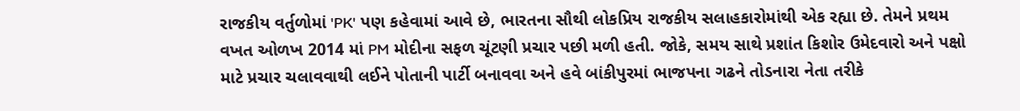રાજકીય વર્તુળોમાં 'PK' પણ કહેવામાં આવે છે, ભારતના સૌથી લોકપ્રિય રાજકીય સલાહકારોમાંથી એક રહ્યા છે. તેમને પ્રથમ વખત ઓળખ 2014 માં PM મોદીના સફળ ચૂંટણી પ્રચાર પછી મળી હતી. જોકે, સમય સાથે પ્રશાંત કિશોર ઉમેદવારો અને પક્ષો માટે પ્રચાર ચલાવવાથી લઈને પોતાની પાર્ટી બનાવવા અને હવે બાંકીપુરમાં ભાજપના ગઢને તોડનારા નેતા તરીકે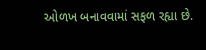ઓળખ બનાવવામાં સફળ રહ્યા છે.